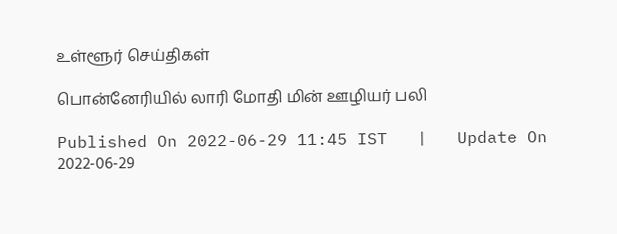உள்ளூர் செய்திகள்

பொன்னேரியில் லாரி மோதி மின் ஊழியர் பலி

Published On 2022-06-29 11:45 IST   |   Update On 2022-06-29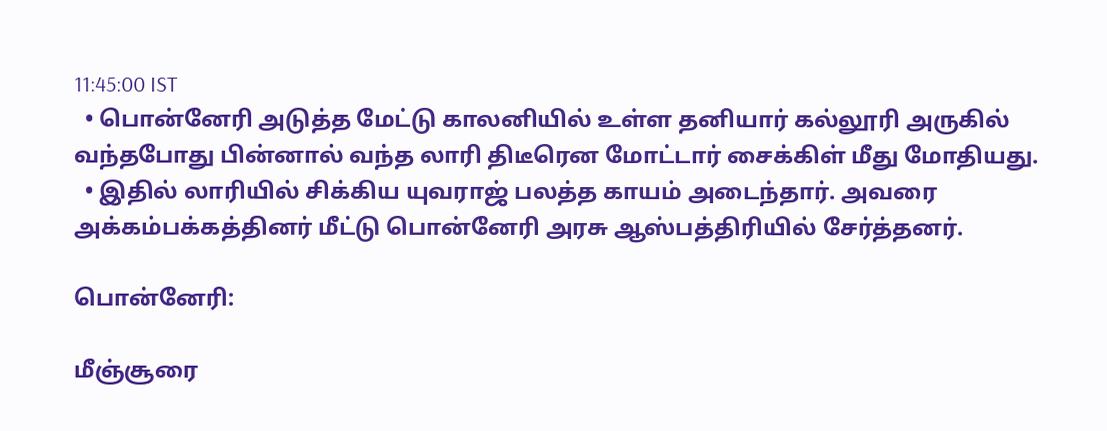11:45:00 IST
  • பொன்னேரி அடுத்த மேட்டு காலனியில் உள்ள தனியார் கல்லூரி அருகில் வந்தபோது பின்னால் வந்த லாரி திடீரென மோட்டார் சைக்கிள் மீது மோதியது.
  • இதில் லாரியில் சிக்கிய யுவராஜ் பலத்த காயம் அடைந்தார். அவரை அக்கம்பக்கத்தினர் மீட்டு பொன்னேரி அரசு ஆஸ்பத்திரியில் சேர்த்தனர்.

பொன்னேரி:

மீஞ்சூரை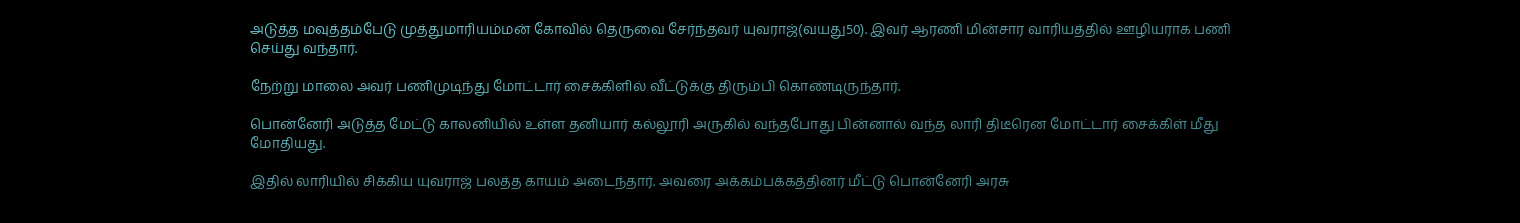அடுத்த மவுத்தம்பேடு முத்துமாரியம்மன் கோவில் தெருவை சேர்ந்தவர் யுவராஜ்(வயது50). இவர் ஆரணி மின்சார வாரியத்தில் ஊழியராக பணி செய்து வந்தார்.

நேற்று மாலை அவர் பணிமுடிந்து மோட்டார் சைக்கிளில் வீட்டுக்கு திரும்பி கொண்டிருந்தார்.

பொன்னேரி அடுத்த மேட்டு காலனியில் உள்ள தனியார் கல்லூரி அருகில் வந்தபோது பின்னால் வந்த லாரி திடீரென மோட்டார் சைக்கிள் மீது மோதியது.

இதில் லாரியில் சிக்கிய யுவராஜ் பலத்த காயம் அடைந்தார். அவரை அக்கம்பக்கத்தினர் மீட்டு பொன்னேரி அரசு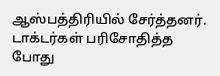ஆஸ்பத்திரியில் சேர்த்தனர். டாக்டர்கள் பரிசோதித்த போது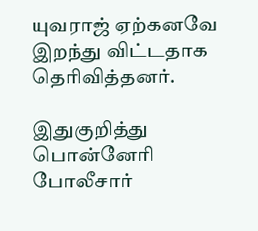யுவராஜ் ஏற்கனவே இறந்து விட்டதாக தெரிவித்தனர்.

இதுகுறித்து பொன்னேரி போலீசார்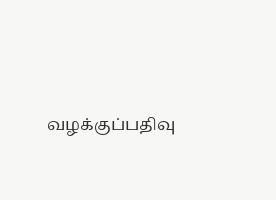வழக்குப்பதிவு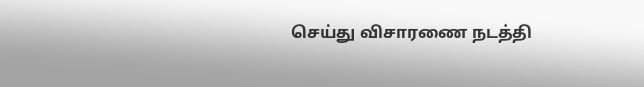செய்து விசாரணை நடத்தி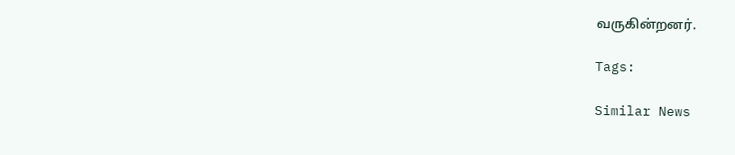வருகின்றனர்.

Tags:

Similar News